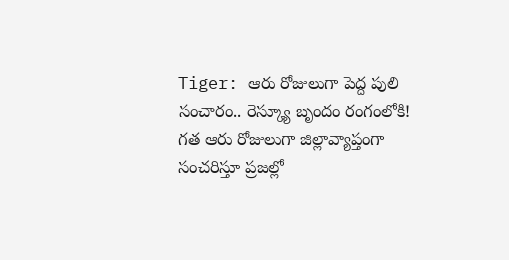Tiger: ఆరు రోజులుగా పెద్ద పులి సంచారం.. రెస్క్యూ బృందం రంగంలోకి!
గత ఆరు రోజులుగా జిల్లావ్యాప్తంగా సంచరిస్తూ ప్రజల్లో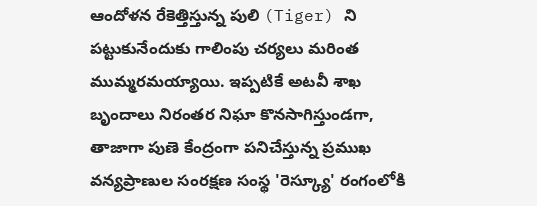ఆందోళన రేకెత్తిస్తున్న పులి (Tiger) ని పట్టుకునేందుకు గాలింపు చర్యలు మరింత ముమ్మరమయ్యాయి. ఇప్పటికే అటవీ శాఖ బృందాలు నిరంతర నిఘా కొనసాగిస్తుండగా, తాజాగా పుణె కేంద్రంగా పనిచేస్తున్న ప్రముఖ వన్యప్రాణుల సంరక్షణ సంస్థ 'రెస్క్యూ' రంగంలోకి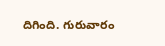దిగింది. గురువారం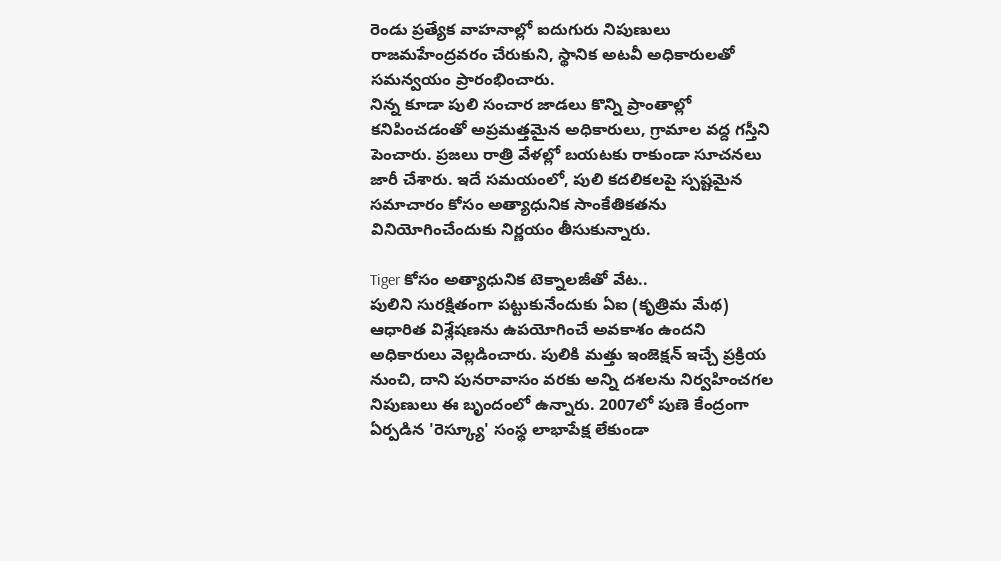రెండు ప్రత్యేక వాహనాల్లో ఐదుగురు నిపుణులు రాజమహేంద్రవరం చేరుకుని, స్థానిక అటవీ అధికారులతో సమన్వయం ప్రారంభించారు.
నిన్న కూడా పులి సంచార జాడలు కొన్ని ప్రాంతాల్లో కనిపించడంతో అప్రమత్తమైన అధికారులు, గ్రామాల వద్ద గస్తీని పెంచారు. ప్రజలు రాత్రి వేళల్లో బయటకు రాకుండా సూచనలు జారీ చేశారు. ఇదే సమయంలో, పులి కదలికలపై స్పష్టమైన సమాచారం కోసం అత్యాధునిక సాంకేతికతను వినియోగించేందుకు నిర్ణయం తీసుకున్నారు.

Tiger కోసం అత్యాధునిక టెక్నాలజీతో వేట..
పులిని సురక్షితంగా పట్టుకునేందుకు ఏఐ (కృత్రిమ మేథ) ఆధారిత విశ్లేషణను ఉపయోగించే అవకాశం ఉందని అధికారులు వెల్లడించారు. పులికి మత్తు ఇంజెక్షన్ ఇచ్చే ప్రక్రియ నుంచి, దాని పునరావాసం వరకు అన్ని దశలను నిర్వహించగల నిపుణులు ఈ బృందంలో ఉన్నారు. 2007లో పుణె కేంద్రంగా ఏర్పడిన 'రెస్క్యూ' సంస్థ లాభాపేక్ష లేకుండా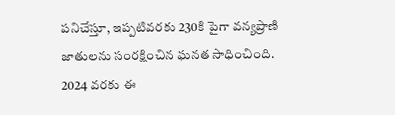పనిచేస్తూ, ఇప్పటివరకు 230కి పైగా వన్యప్రాణి జాతులను సంరక్షించిన ఘనత సాధించింది. 2024 వరకు ఈ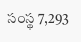సంస్థ 7,293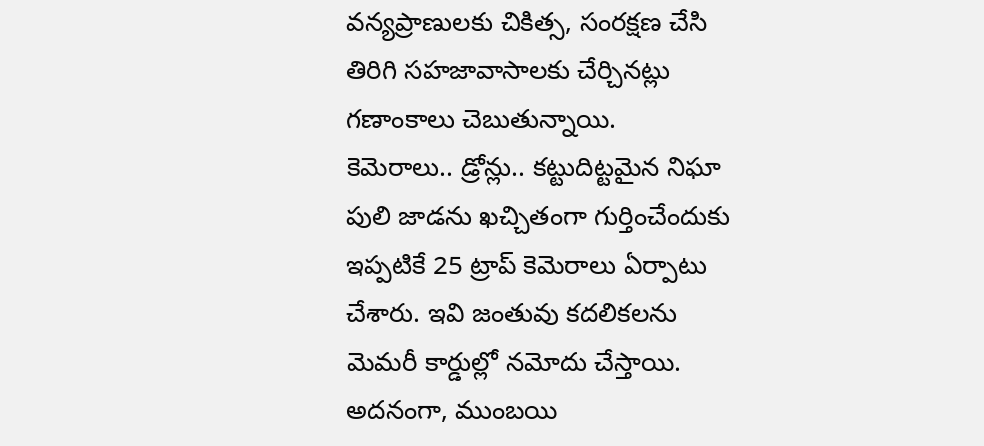వన్యప్రాణులకు చికిత్స, సంరక్షణ చేసి తిరిగి సహజావాసాలకు చేర్చినట్లు గణాంకాలు చెబుతున్నాయి.
కెమెరాలు.. డ్రోన్లు.. కట్టుదిట్టమైన నిఘా
పులి జాడను ఖచ్చితంగా గుర్తించేందుకు ఇప్పటికే 25 ట్రాప్ కెమెరాలు ఏర్పాటు చేశారు. ఇవి జంతువు కదలికలను మెమరీ కార్డుల్లో నమోదు చేస్తాయి. అదనంగా, ముంబయి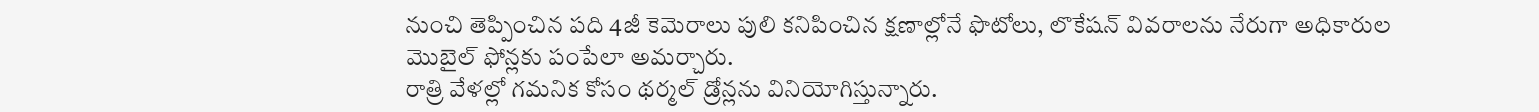నుంచి తెప్పించిన పది 4జీ కెమెరాలు పులి కనిపించిన క్షణాల్లోనే ఫొటోలు, లొకేషన్ వివరాలను నేరుగా అధికారుల మొబైల్ ఫోన్లకు పంపేలా అమర్చారు.
రాత్రి వేళల్లో గమనిక కోసం థర్మల్ డ్రోన్లను వినియోగిస్తున్నారు.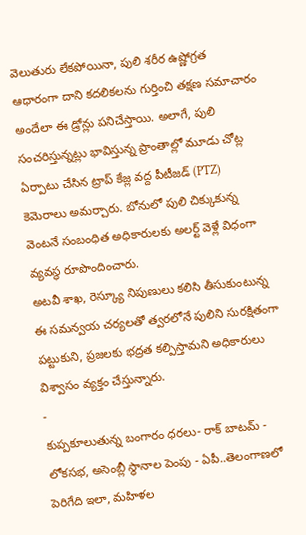వెలుతురు లేకపోయినా, పులి శరీర ఉష్ణోగ్రత ఆధారంగా దాని కదలికలను గుర్తించి తక్షణ సమాచారం అందేలా ఈ డ్రోన్లు పనిచేస్తాయి. అలాగే, పులి సంచరిస్తున్నట్లు భావిస్తున్న ప్రాంతాల్లో మూడు చోట్ల ఏర్పాటు చేసిన ట్రాప్ కేజ్ల వద్ద పీటీజడ్ (PTZ) కెమెరాలు అమర్చారు. బోనులో పులి చిక్కుకున్న వెంటనే సంబంధిత అధికారులకు అలర్ట్ వెళ్లే విధంగా వ్యవస్థ రూపొందించారు.
అటవీ శాఖ, రెస్క్యూ నిపుణులు కలిసి తీసుకుంటున్న ఈ సమన్వయ చర్యలతో త్వరలోనే పులిని సురక్షితంగా పట్టుకుని, ప్రజలకు భద్రత కల్పిస్తామని అధికారులు విశ్వాసం వ్యక్తం చేస్తున్నారు.
-
కుప్పకూలుతున్న బంగారం ధరలు- రాక్ బాటమ్ -
లోకసభ, అసెంబ్లీ స్థానాల పెంపు - ఏపీ..తెలంగాణలో పెరిగేది ఇలా, మహిళల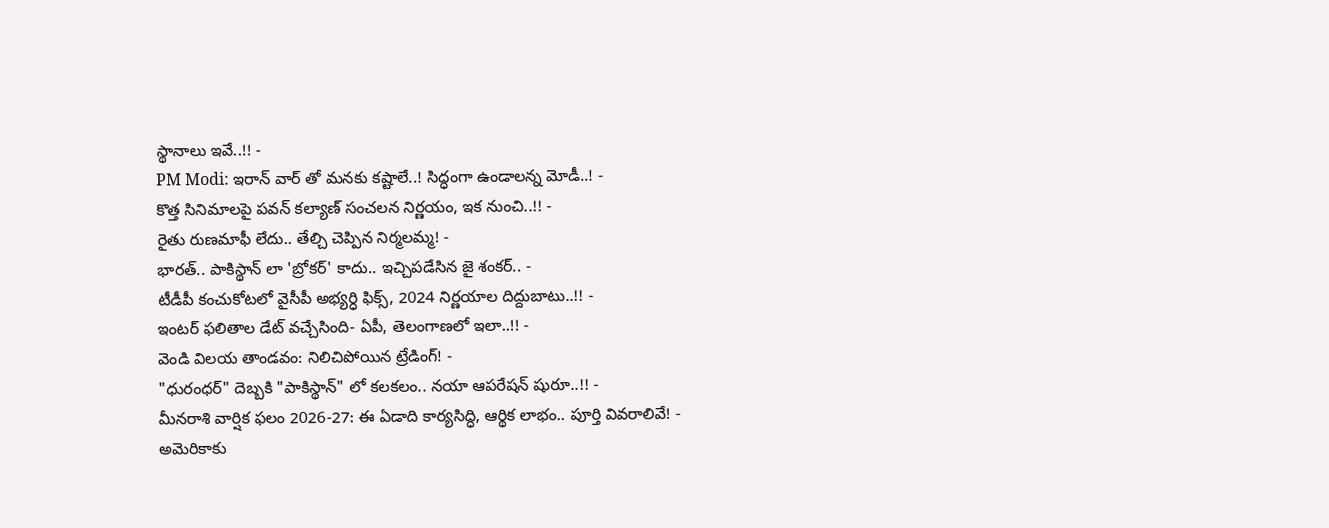స్థానాలు ఇవే..!! -
PM Modi: ఇరాన్ వార్ తో మనకు కష్టాలే..! సిద్ధంగా ఉండాలన్న మోడీ..! -
కొత్త సినిమాలపై పవన్ కల్యాణ్ సంచలన నిర్ణయం, ఇక నుంచి..!! -
రైతు రుణమాఫీ లేదు.. తేల్చి చెప్పిన నిర్మలమ్మ! -
భారత్.. పాకిస్థాన్ లా 'బ్రోకర్' కాదు.. ఇచ్చిపడేసిన జై శంకర్.. -
టీడీపీ కంచుకోటలో వైసీపీ అభ్యర్ధి ఫిక్స్, 2024 నిర్ణయాల దిద్దుబాటు..!! -
ఇంటర్ ఫలితాల డేట్ వచ్చేసింది- ఏపీ, తెలంగాణలో ఇలా..!! -
వెండి విలయ తాండవం: నిలిచిపోయిన ట్రేడింగ్! -
"ధురంధర్" దెబ్బకి "పాకిస్థాన్" లో కలకలం.. నయా ఆపరేషన్ షురూ..!! -
మీనరాశి వార్షిక ఫలం 2026-27: ఈ ఏడాది కార్యసిద్ధి, ఆర్థిక లాభం.. పూర్తి వివరాలివే! -
అమెరికాకు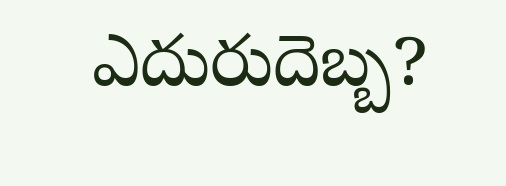ఎదురుదెబ్బ?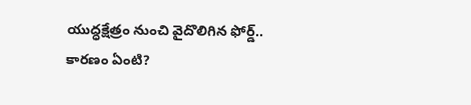యుద్ధక్షేత్రం నుంచి వైదొలిగిన ఫోర్డ్.. కారణం ఏంటి?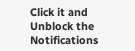Click it and Unblock the Notifications